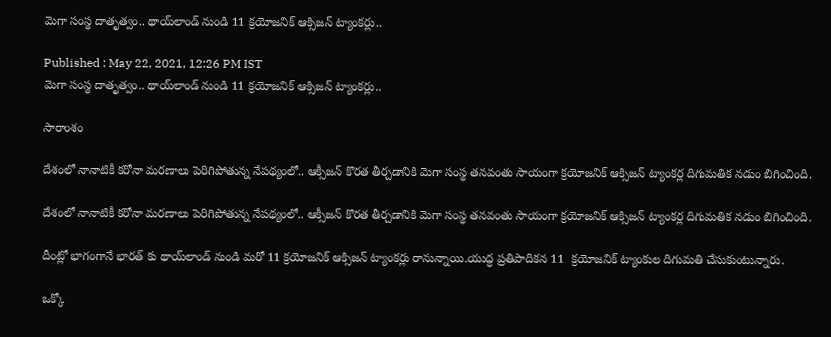మెగా సంస్థ దాతృత్వం.. థాయ్‌లాండ్ నుండి 11 క్రయోజనిక్ ఆక్సిజన్ ట్యాంకర్లు..

Published : May 22, 2021, 12:26 PM IST
మెగా సంస్థ దాతృత్వం.. థాయ్‌లాండ్ నుండి 11 క్రయోజనిక్ ఆక్సిజన్ ట్యాంకర్లు..

సారాంశం

దేశంలో నానాటికీ కరోనా మరణాలు పెరిగిపోతున్న నేపథ్యంలో.. ఆక్సీజన్ కొరత తీర్చడానికి మెగా సంస్థ తనవంతు సాయంగా క్రయోజనిక్ ఆక్సిజన్ ట్యాంకర్ల దిగుమతిక నడుం బిగించింది.

దేశంలో నానాటికీ కరోనా మరణాలు పెరిగిపోతున్న నేపథ్యంలో.. ఆక్సీజన్ కొరత తీర్చడానికి మెగా సంస్థ తనవంతు సాయంగా క్రయోజనిక్ ఆక్సిజన్ ట్యాంకర్ల దిగుమతిక నడుం బిగించింది.

దీంట్లో భాగంగానే భారత్ కు థాయ్‌లాండ్ నుండి మరో 11 క్రయోజనిక్ ఆక్సిజన్ ట్యాంకర్లు రానున్నాయి.యుద్ధ ప్రతిపాదికన 11  క్రయోజనిక్ ట్యాంకుల దిగుమతి చేసుకుంటున్నారు.

ఒక్కో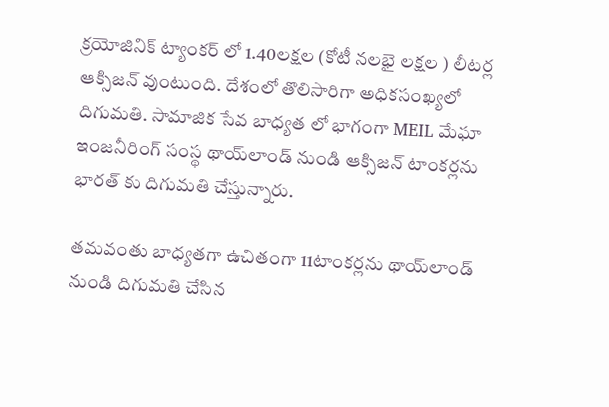క్రయోజినిక్ ట్యాంకర్ లో 1.40లక్షల (కోటీ నలభై లక్షల ) లీటర్ల ఆక్సిజన్ వుంటుంది. దేశంలో తొలిసారిగా అధికసంఖ్యలో దిగుమతి. సామాజిక సేవ బాధ్యత లో ‌భాగంగా MEIL మేఘా ఇంజనీరింగ్ సంస్థ థాయ్‌లాండ్ నుండి ఆక్సిజన్ టాంకర్లను  భారత్ కు దిగుమతి చేస్తున్నారు.

తమవంతు‌ బాధ్యతగా ఉచితంగా 11టాంకర్లను థాయ్‌లాండ్ నుండి దిగుమతి చేసిన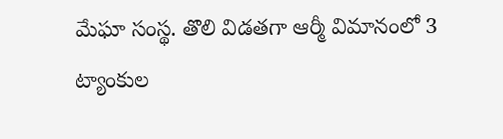మేఘా సంస్థ. తొలి విడతగా ఆర్మీ విమానంలో 3 ట్యాంకుల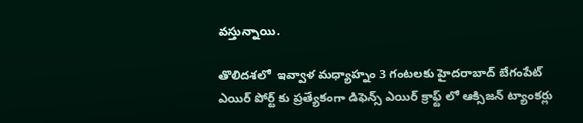వస్తున్నాయి.

తొలిదశలో  ఇవ్వాళ మధ్యాహ్నం 3 గంటలకు హైదరాబాద్ బేగంపేట్ ఎయిర్ పోర్ట్ కు ప్రత్యేకంగా డిఫెన్స్ ఎయిర్ క్రాఫ్ట్ లో ఆక్సిజన్ ట్యాంకర్లు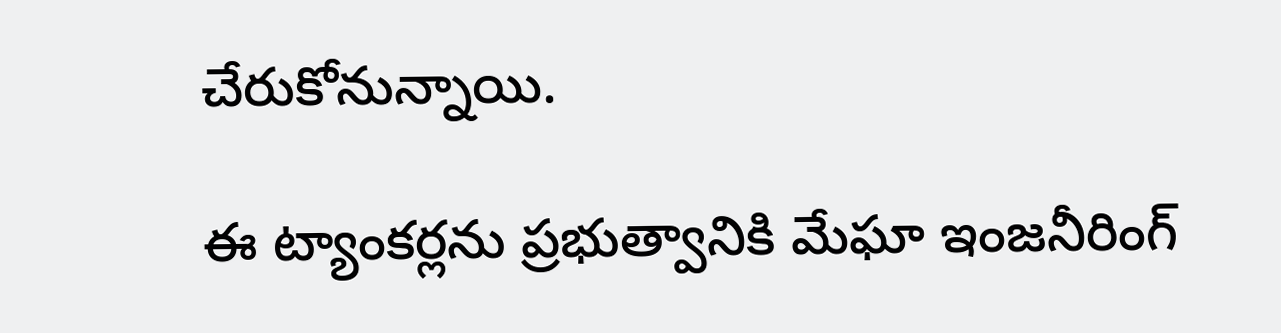చేరుకోనున్నాయి.

ఈ ట్యాంకర్లను ప్రభుత్వానికి మేఘా ఇంజనీరింగ్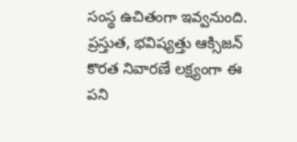సంస్థ ఉచితంగా ఇవ్వనుంది. ప్రస్తుత, భవిష్యత్తు ఆక్సిజన్ కొరత నివారణే లక్ష్యంగా ఈ పని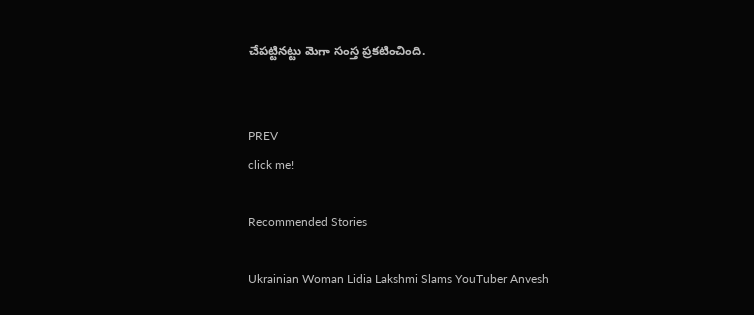చేపట్టినట్టు మెగా సంస్త ప్రకటించింది.


PREV
click me!

Recommended Stories

Ukrainian Woman Lidia Lakshmi Slams YouTuber Anvesh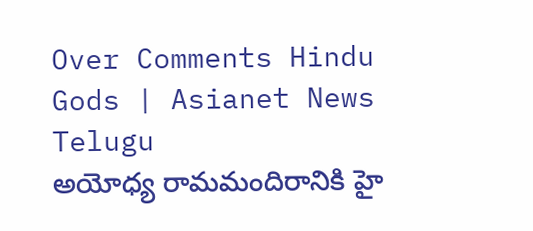Over Comments Hindu Gods | Asianet News Telugu
అయోధ్య రామమందిరానికి హై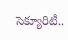సెక్యూరిటీ..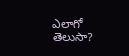ఎలాగో తెలుసా?